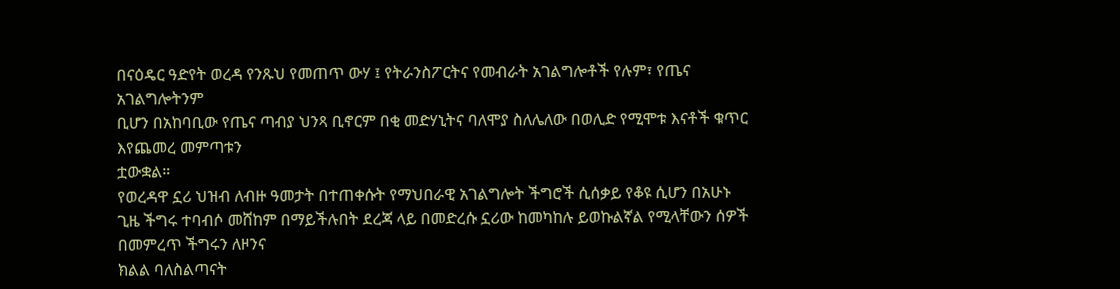በናዕዴር ዓድየት ወረዳ የንጹህ የመጠጥ ውሃ ፤ የትራንስፖርትና የመብራት አገልግሎቶች የሉም፣ የጤና አገልግሎትንም
ቢሆን በአከባቢው የጤና ጣብያ ህንጻ ቢኖርም በቂ መድሃኒትና ባለሞያ ስለሌለው በወሊድ የሚሞቱ እናቶች ቁጥር እየጨመረ መምጣቱን
ቷውቋል።
የወረዳዋ ኗሪ ህዝብ ለብዙ ዓመታት በተጠቀሱት የማህበራዊ አገልግሎት ችግሮች ሲሰቃይ የቆዩ ሲሆን በአሁኑ
ጊዜ ችግሩ ተባብሶ መሸከም በማይችሉበት ደረጃ ላይ በመድረሱ ኗሪው ከመካከሉ ይወኩልኛል የሚላቸውን ሰዎች በመምረጥ ችግሩን ለዞንና
ክልል ባለስልጣናት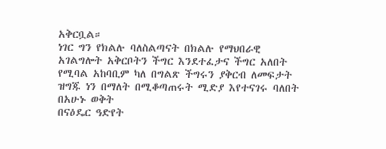አቅርቧል።
ነገር ግን የክልሉ ባለስልጣናት በክልሉ የማህበራዊ አገልግሎት አቅርቦትን ችግር እንደተፈታና ችግር አለበት
የሚባል አከባቢም ካለ በግልጽ ችግሩን ያቅርብ ለመፍታት ዝግጁ ነን በማለት በሚቆጣጠሩት ሚድያ እየተናገሩ ባለበት በአሁኑ ወቅት
በናዕዴር ዓድየት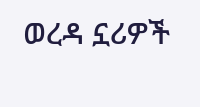ወረዳ ኗሪዎች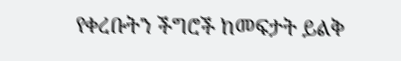የቀረቡትን ችግሮች ከመፍታት ይልቅ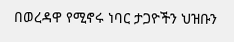በወረዳዋ የሚኖሩ ነባር ታጋዮችን ህዝቡን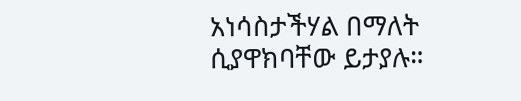አነሳስታችሃል በማለት
ሲያዋክባቸው ይታያሉ።